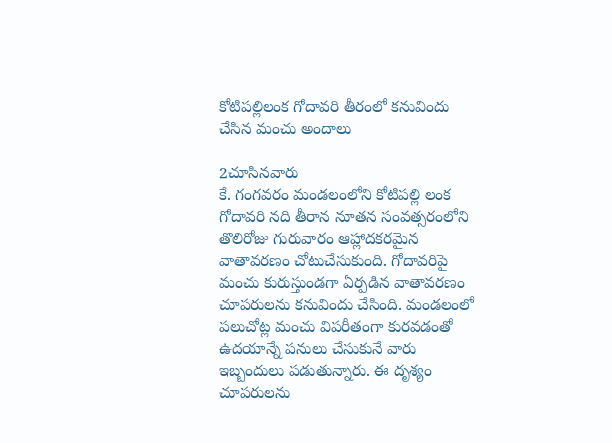కోటిపల్లిలంక గోదావరి తీరంలో కనువిందు చేసిన మంచు అందాలు

2చూసినవారు
కే. గంగవరం మండలంలోని కోటిపల్లి లంక గోదావరి నది తీరాన నూతన సంవత్సరంలోని తొలిరోజు గురువారం ఆహ్లాదకరమైన వాతావరణం చోటుచేసుకుంది. గోదావరిపై మంచు కురుస్తుండగా ఏర్పడిన వాతావరణం చూపరులను కనువిందు చేసింది. మండలంలో పలుచోట్ల మంచు విపరీతంగా కురవడంతో ఉదయాన్నే పనులు చేసుకునే వారు ఇబ్బందులు పడుతున్నారు. ఈ దృశ్యం చూపరులను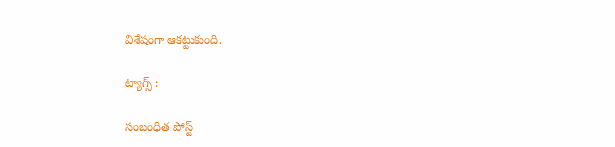విశేషంగా ఆకట్టుకుంది.

ట్యాగ్స్ :

సంబంధిత పోస్ట్